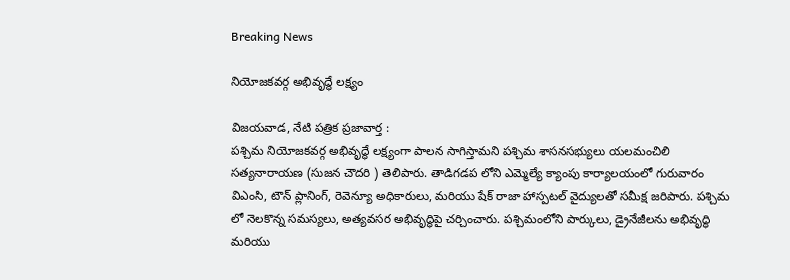Breaking News

నియోజకవర్గ అభివృద్ధే లక్ష్యం

విజయవాడ, నేటి పత్రిక ప్రజావార్త :
పశ్చిమ నియోజకవర్గ అభివృద్ధే లక్ష్యంగా పాలన సాగిస్తామని పశ్చిమ శాసనసభ్యులు యలమంచిలి సత్యనారాయణ (సుజన చౌదరి ) తెలిపారు. తాడిగడప లోని ఎమ్మెల్యే క్యాంపు కార్యాలయంలో గురువారం విఎంసి, టౌన్ ప్లానింగ్, రెవెన్యూ అధికారులు, మరియు షేక్ రాజా హాస్పటల్ వైద్యులతో సమీక్ష జరిపారు. పశ్చిమ లో నెలకొన్న సమస్యలు, అత్యవసర అభివృద్ధిపై చర్చించారు. పశ్చిమంలోని పార్కులు, డ్రైనేజీలను అభివృద్ధి మరియు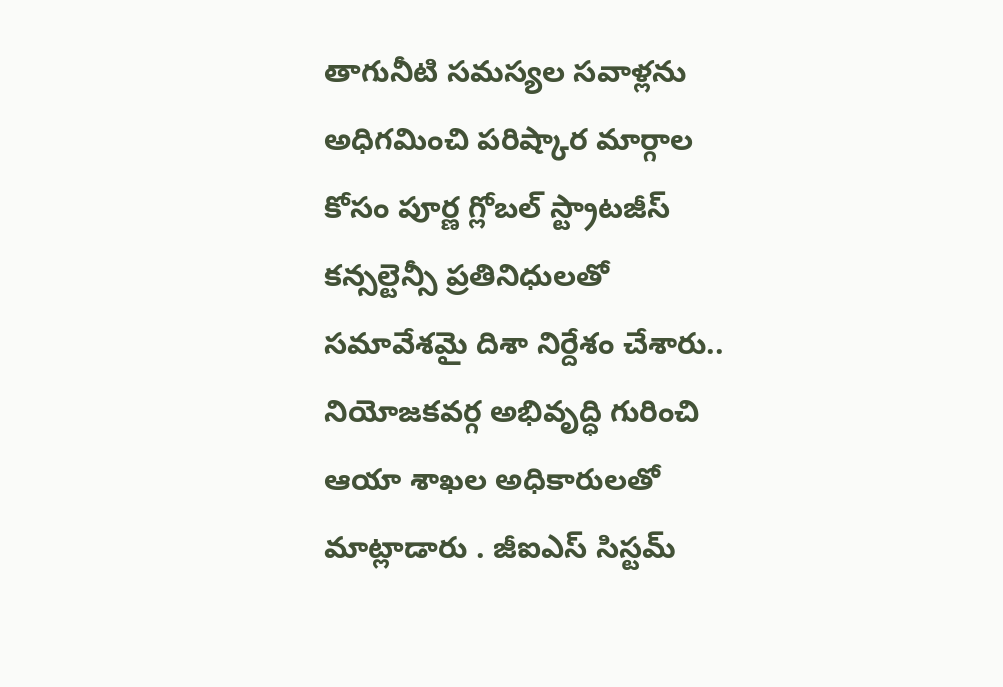తాగునీటి సమస్యల సవాళ్లను అధిగమించి పరిష్కార మార్గాల కోసం పూర్ణ గ్లోబల్ స్ట్రాటజీస్ కన్సల్టెన్సీ ప్రతినిధులతో సమావేశమై దిశా నిర్దేశం చేశారు.. నియోజకవర్గ అభివృద్ధి గురించి ఆయా శాఖల అధికారులతో మాట్లాడారు . జీఐఎస్ సిస్టమ్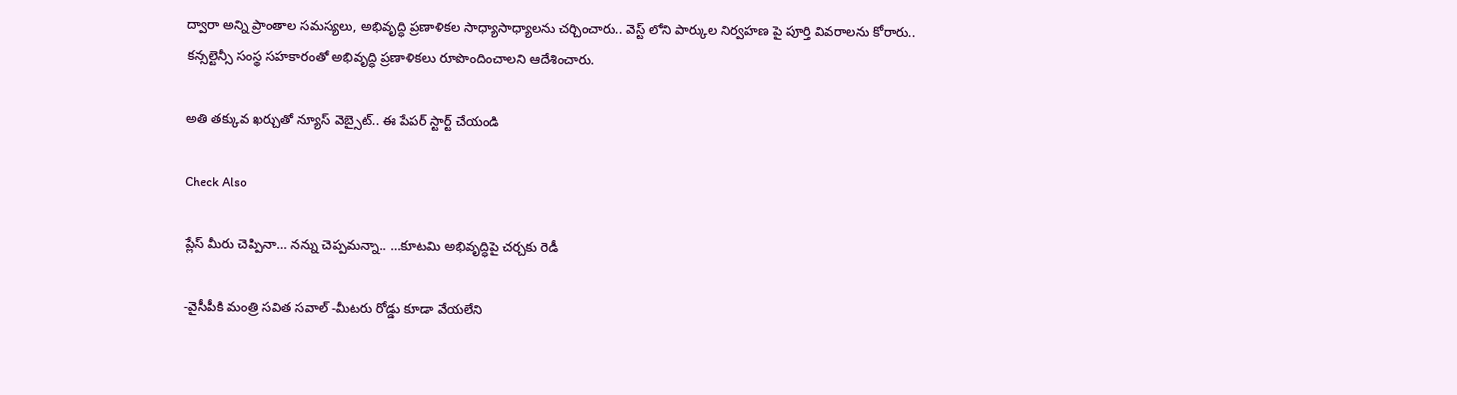ద్వారా అన్ని ప్రాంతాల సమస్యలు, అభివృద్ధి ప్రణాళికల సాధ్యాసాధ్యాలను చర్చించారు.. వెస్ట్ లోని పార్కుల నిర్వహణ పై పూర్తి వివరాలను కోరారు.. కన్సల్టెన్సీ సంస్థ సహకారంతో అభివృద్ధి ప్రణాళికలు రూపొందించాలని ఆదేశించారు.

అతి తక్కువ ఖర్చుతో న్యూస్ వెబ్సైట్.. ఈ పేపర్ స్టార్ట్ చేయండి

Check Also

ప్లేస్ మీరు చెప్పినా… నన్ను చెప్పమన్నా.. …కూటమి అభివృద్ధిపై చర్చకు రెడీ

-వైసీపీకి మంత్రి సవిత సవాల్ -మీటరు రోడ్డు కూడా వేయలేని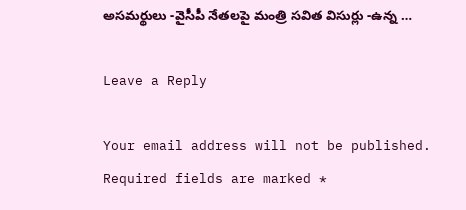అసమర్థులు -వైసీపీ నేతలపై మంత్రి సవిత విసుర్లు -ఉన్న …

Leave a Reply

Your email address will not be published. Required fields are marked *